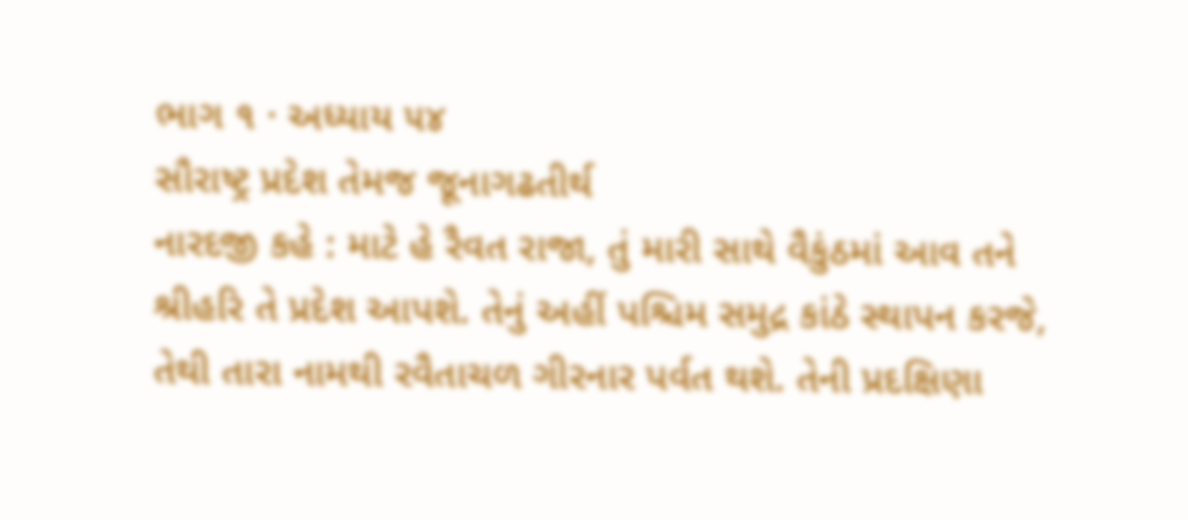ભાગ ૧ · અધ્યાય ૫૪
સૌરાષ્ટ્ર પ્રદેશ તેમજ જૂનાગઢતીર્થ
નારદજી કહે : માટે હે રૈવત રાજા, તું મારી સાથે વૈકુંઠમાં આવ તને શ્રીહરિ તે પ્રદેશ આપશે. તેનું અહીં પશ્ચિમ સમુદ્ર કાંઠે સ્થાપન કરજે, તેથી તારા નામથી રવૈતાચળ ગીરનાર પર્વત થશે. તેની પ્રદક્ષિણા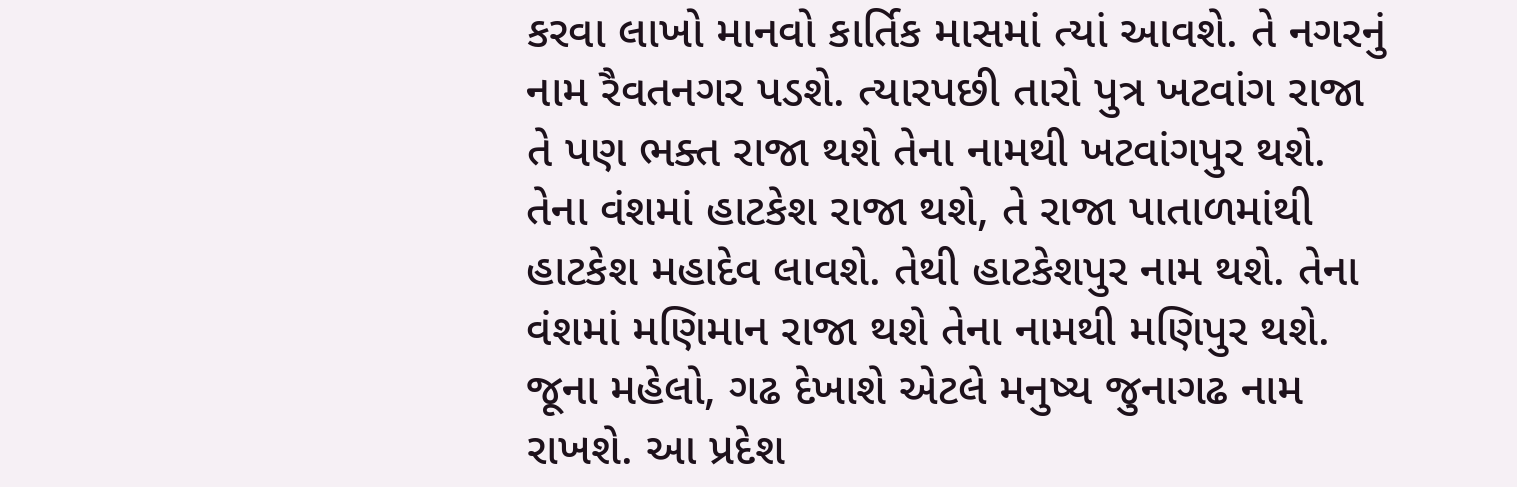કરવા લાખો માનવો કાર્તિક માસમાં ત્યાં આવશે. તે નગરનું નામ રૈવતનગર પડશે. ત્યારપછી તારો પુત્ર ખટવાંગ રાજા તે પણ ભક્ત રાજા થશે તેના નામથી ખટવાંગપુર થશે. તેના વંશમાં હાટકેશ રાજા થશે, તે રાજા પાતાળમાંથી હાટકેશ મહાદેવ લાવશે. તેથી હાટકેશપુર નામ થશે. તેના વંશમાં મણિમાન રાજા થશે તેના નામથી મણિપુર થશે. જૂના મહેલો, ગઢ દેખાશે એટલે મનુષ્ય જુનાગઢ નામ રાખશે. આ પ્રદેશ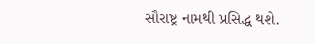સૌરાષ્ટ્ર નામથી પ્રસિદ્ધ થશે.